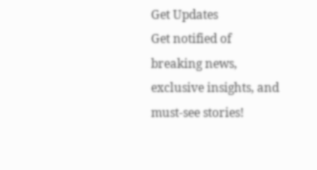Get Updates
Get notified of breaking news, exclusive insights, and must-see stories!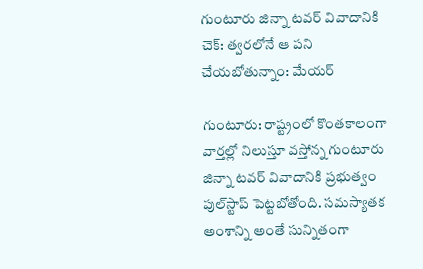గుంటూరు జిన్నా టవర్ వివాదానికి చెక్: త్వరలోనే ఆ పని చేయబోతున్నాం: మేయర్

గుంటూరు: రాష్ట్రంలో కొంతకాలంగా వార్తల్లో నిలుస్తూ వస్తోన్న గుంటూరు జిన్నా టవర్ వివాదానికి ప్రభుత్వం పుల్‌స్టాప్ పెట్టబోతోంది. సమస్యాతక అంశాన్ని అంతే సున్నితంగా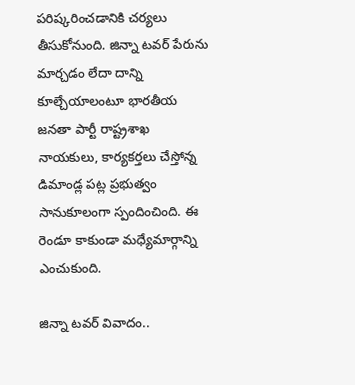పరిష్కరించడానికి చర్యలు తీసుకోనుంది. జిన్నా టవర్ పేరును మార్చడం లేదా దాన్ని కూల్చేయాలంటూ భారతీయ జనతా పార్టీ రాష్ట్రశాఖ నాయకులు, కార్యకర్తలు చేస్తోన్న డిమాండ్ల పట్ల ప్రభుత్వం సానుకూలంగా స్పందించింది. ఈ రెండూ కాకుండా మధ్యేమార్గాన్ని ఎంచుకుంది.

జిన్నా టవర్ వివాదం..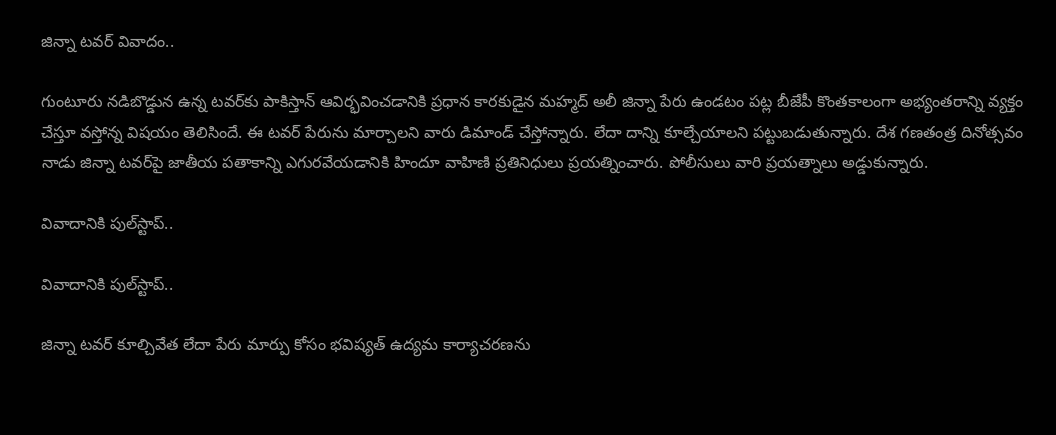జిన్నా టవర్ వివాదం..

గుంటూరు నడిబొడ్డున ఉన్న టవర్‌కు పాకిస్తాన్ ఆవిర్భవించడానికి ప్రధాన కారకుడైన మహ్మద్ అలీ జిన్నా పేరు ఉండటం పట్ల బీజేపీ కొంతకాలంగా అభ్యంతరాన్ని వ్యక్తం చేస్తూ వస్తోన్న విషయం తెలిసిందే. ఈ టవర్‌ పేరును మార్చాలని వారు డిమాండ్ చేస్తోన్నారు. లేదా దాన్ని కూల్చేయాలని పట్టుబడుతున్నారు. దేశ గణతంత్ర దినోత్సవం నాడు జిన్నా టవర్‌పై జాతీయ పతాకాన్ని ఎగురవేయడానికి హిందూ వాహిణి ప్రతినిధులు ప్రయత్నించారు. పోలీసులు వారి ప్రయత్నాలు అడ్డుకున్నారు.

వివాదానికి పుల్‌స్టాప్..

వివాదానికి పుల్‌స్టాప్..

జిన్నా టవర్ కూల్చివేత లేదా పేరు మార్పు కోసం భవిష్యత్ ఉద్యమ కార్యాచరణను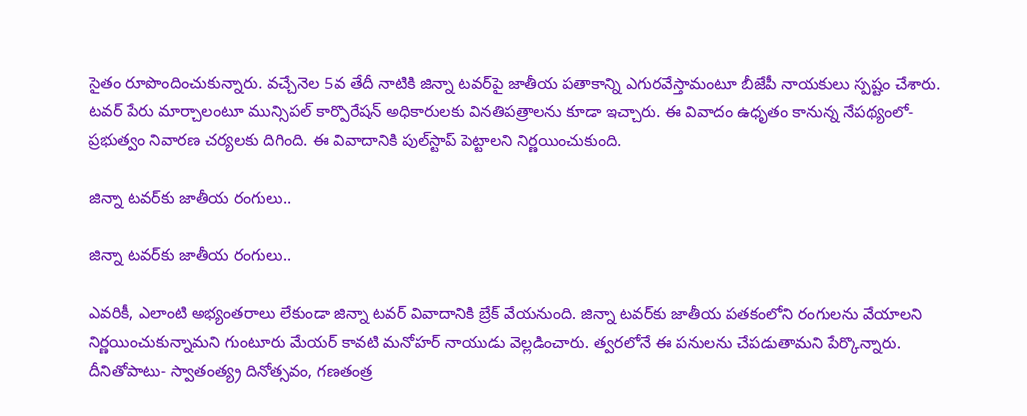సైతం రూపొందించుకున్నారు. వచ్చేనెల 5వ తేదీ నాటికి జిన్నా టవర్‌పై జాతీయ పతాకాన్ని ఎగురవేస్తామంటూ బీజేపీ నాయకులు స్పష్టం చేశారు. టవర్ పేరు మార్చాలంటూ మున్సిపల్ కార్పొరేషన్ అధికారులకు వినతిపత్రాలను కూడా ఇచ్చారు. ఈ వివాదం ఉధృతం కానున్న నేపథ్యంలో- ప్రభుత్వం నివారణ చర్యలకు దిగింది. ఈ వివాదానికి పుల్‌స్టాప్ పెట్టాలని నిర్ణయించుకుంది.

జిన్నా టవర్‌కు జాతీయ రంగులు..

జిన్నా టవర్‌కు జాతీయ రంగులు..

ఎవరికీ, ఎలాంటి అభ్యంతరాలు లేకుండా జిన్నా టవర్ వివాదానికి బ్రేక్ వేయనుంది. జిన్నా టవర్‌కు జాతీయ పతకంలోని రంగులను వేయాలని నిర్ణయించుకున్నామని గుంటూరు మేయర్ కావటి మనోహర్ నాయుడు వెల్లడించారు. త్వరలోనే ఈ పనులను చేపడుతామని పేర్కొన్నారు. దీనితోపాటు- స్వాతంత్య్ర దినోత్సవం, గణతంత్ర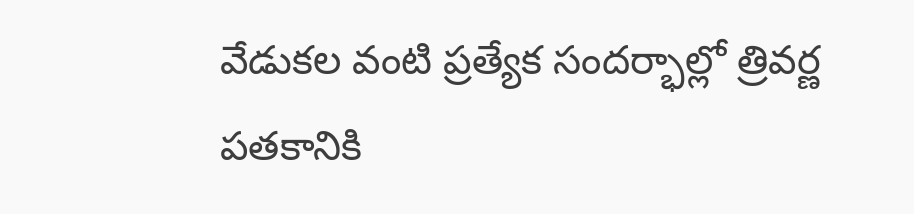వేడుకల వంటి ప్రత్యేక సందర్భాల్లో త్రివర్ణ పతకానికి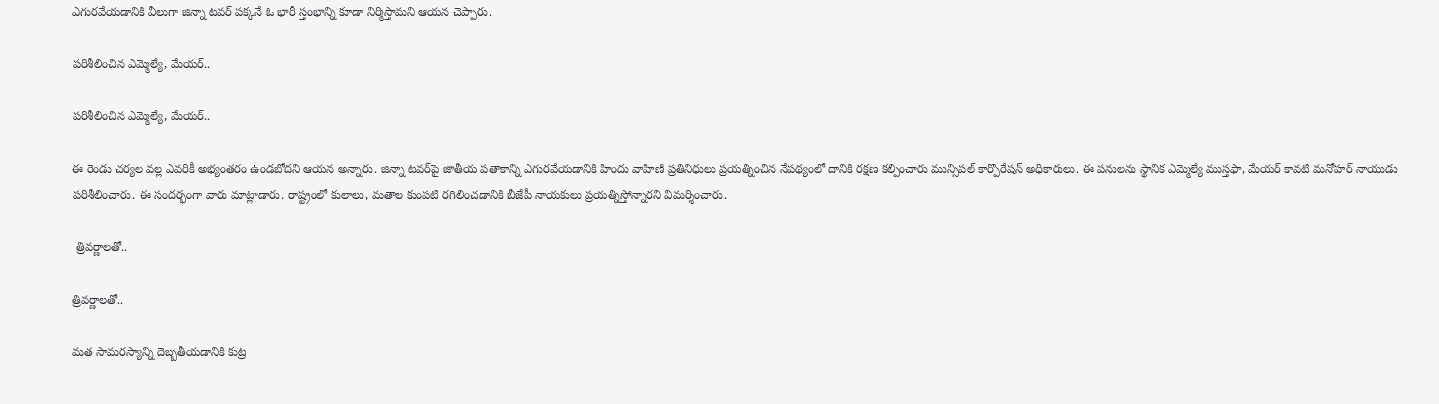ఎగురవేయడానికి వీలుగా జిన్నా టవర్ పక్కనే ఓ భారీ స్తంభాన్ని కూడా నిర్మిస్తామని ఆయన చెప్పారు.

పరిశీలించిన ఎమ్మెల్యే, మేయర్..

పరిశీలించిన ఎమ్మెల్యే, మేయర్..

ఈ రెండు చర్యల వల్ల ఎవరికీ అభ్యంతరం ఉండబోదని ఆయన అన్నారు. జిన్నా టవర్‌‌పై జాతీయ పతాకాన్ని ఎగురవేయడానికి హిందు వాహిణి ప్రతినిధులు ప్రయత్నించిన నేపథ్యంలో దానికి రక్షణ కల్పించారు మున్సిపల్ కార్పొరేషన్ అధికారులు. ఈ పనులను స్థానిక ఎమ్మెల్యే ముస్తఫా, మేయర్ కావటి మనోహర్ నాయుడు పరిశీలించారు. ఈ సందర్భంగా వారు మాట్లాడారు. రాష్ట్రంలో కులాలు, మతాల కుంపటి రగిలించడానికి బీజేపీ నాయకులు ప్రయత్నిస్తోన్నారని విమర్శించారు.

 త్రివర్ణాలతో..

త్రివర్ణాలతో..

మత సామరస్యాన్ని దెబ్బతీయడానికి కుట్ర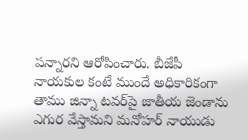పన్నారని ఆరోపించారు. బీజేపీ నాయకుల కంటే ముందే అధికారికంగా తాము జిన్నా టవర్‌పై జాతీయ జెండాను ఎగుర వేస్తామని మనోహర్ నాయుడు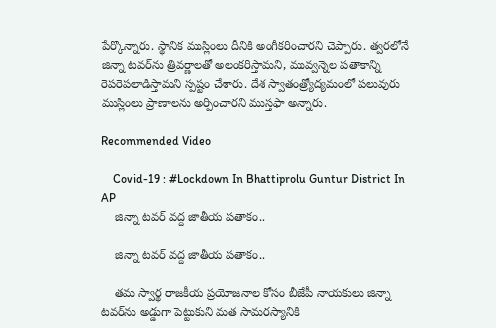పేర్కొన్నారు. స్థానిక ముస్లింలు దీనికి అంగీకరించారని చెప్పారు. త్వరలోనే జిన్నా టవర్‌‌‌ను త్రివర్ణాలతో అలంకరిస్తామని, మువ్వన్నెల పతాకాన్ని రెపరెపలాడిస్తామని స్పష్టం చేశారు. దేశ స్వాతంత్ర్యోద్యమంలో పలువురు ముస్లింలు ప్రాణాలను అర్పించారని ముస్తఫా అన్నారు.

Recommended Video

    Covid-19 : #Lockdown In Bhattiprolu Guntur District In AP
    జిన్నా టవర్ వద్ద జాతీయ పతాకం..

    జిన్నా టవర్ వద్ద జాతీయ పతాకం..

    తమ స్వార్థ రాజకీయ ప్రయోజనాల కోసం బీజేపీ నాయకులు జిన్నా టవర్‌ను అడ్డుగా పెట్టుకుని మత సామరస్యానికి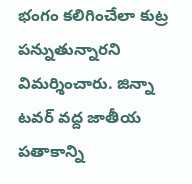భంగం కలిగించేలా కుట్ర పన్నుతున్నారని విమర్శించారు. జిన్నా టవర్ వద్ద జాతీయ పతాకాన్ని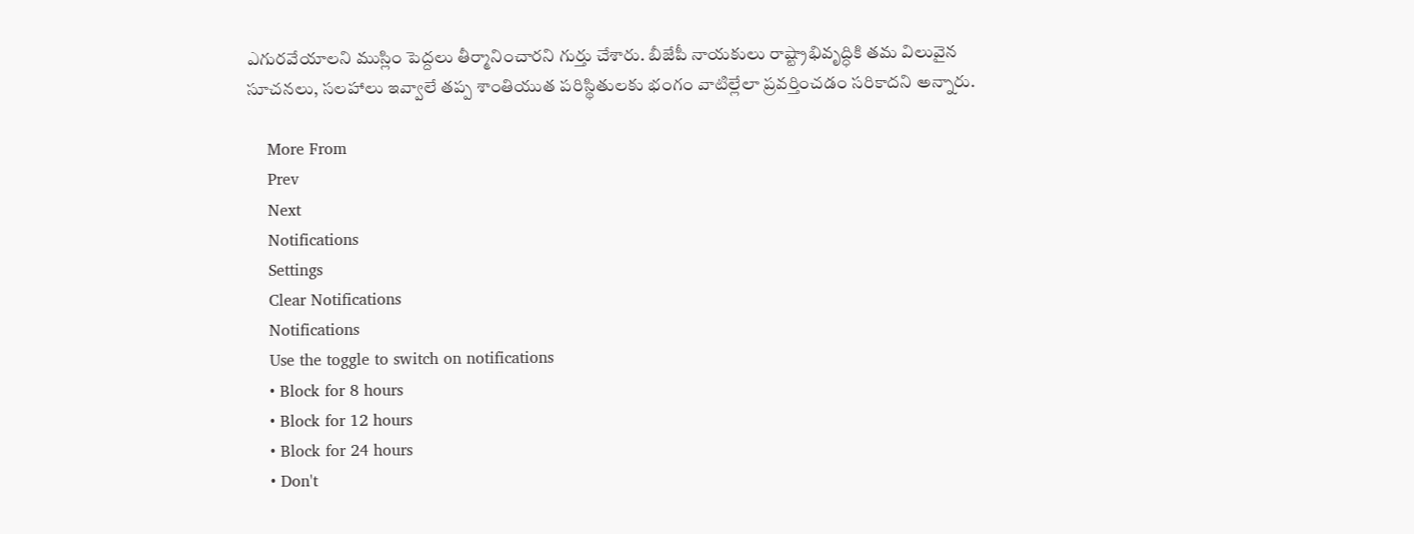ఎగురవేయాలని ముస్లిం పెద్దలు తీర్మానించారని గుర్తు చేశారు. బీజేపీ నాయకులు రాష్ట్రాభివృద్ధికి తమ విలువైన సూచనలు, సలహాలు ఇవ్వాలే తప్ప శాంతియుత పరిస్థితులకు భంగం వాటిల్లేలా ప్రవర్తించడం సరికాదని అన్నారు.

    More From
    Prev
    Next
    Notifications
    Settings
    Clear Notifications
    Notifications
    Use the toggle to switch on notifications
    • Block for 8 hours
    • Block for 12 hours
    • Block for 24 hours
    • Don't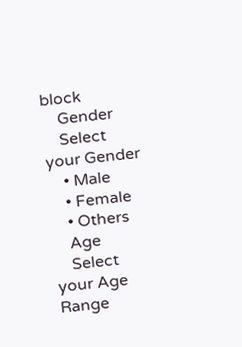block
    Gender
    Select your Gender
    • Male
    • Female
    • Others
    Age
    Select your Age Range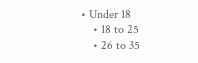• Under 18
    • 18 to 25
    • 26 to 35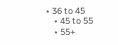• 36 to 45
    • 45 to 55
    • 55+